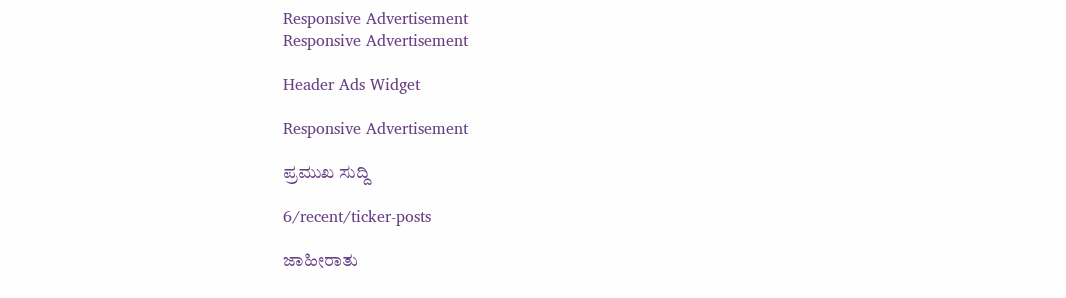Responsive Advertisement
Responsive Advertisement

Header Ads Widget

Responsive Advertisement

ಪ್ರಮುಖ ಸುದ್ದಿ

6/recent/ticker-posts

ಜಾಹೀರಾತು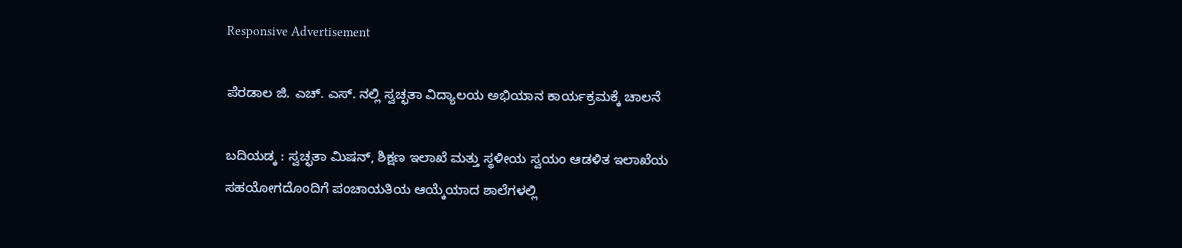Responsive Advertisement

ಪೆರಡಾಲ ಜಿ. ಎಚ್. ಎಸ್. ನಲ್ಲಿ ಸ್ವಚ್ಛತಾ ವಿದ್ಯಾಲಯ ಅಭಿಯಾನ ಕಾರ್ಯಕ್ರಮಕ್ಕೆ ಚಾಲನೆ

ಬದಿಯಡ್ಕ : ಸ್ವಚ್ಛತಾ ಮಿಷನ್, ಶಿಕ್ಷಣ ಇಲಾಖೆ ಮತ್ತು ಸ್ಥಳೀಯ ಸ್ವಯಂ ಆಡಳಿತ ಇಲಾಖೆಯ ಸಹಯೋಗದೊಂದಿಗೆ ಪಂಚಾಯತಿಯ ಆಯ್ಕೆಯಾದ ಶಾಲೆಗಳಲ್ಲಿ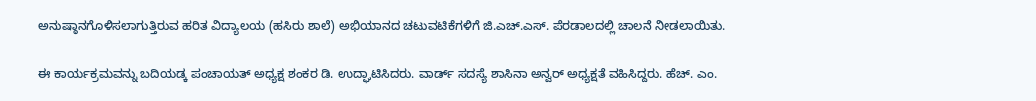ಅನುಷ್ಠಾನಗೊಳಿಸಲಾಗುತ್ತಿರುವ ಹರಿತ ವಿದ್ಯಾಲಯ (ಹಸಿರು ಶಾಲೆ) ಅಭಿಯಾನದ ಚಟುವಟಿಕೆಗಳಿಗೆ ಜಿ.ಎಚ್.ಎಸ್. ಪೆರಡಾಲದಲ್ಲಿ ಚಾಲನೆ ನೀಡಲಾಯಿತು.

ಈ ಕಾರ್ಯಕ್ರಮವನ್ನು ಬದಿಯಡ್ಕ ಪಂಚಾಯತ್ ಅಧ್ಯಕ್ಷ ಶಂಕರ ಡಿ. ಉದ್ಘಾಟಿಸಿದರು. ವಾರ್ಡ್ ಸದಸ್ಯೆ ಶಾಸಿನಾ ಅನ್ವರ್ ಅಧ್ಯಕ್ಷತೆ ವಹಿಸಿದ್ದರು. ಹೆಚ್. ಎಂ.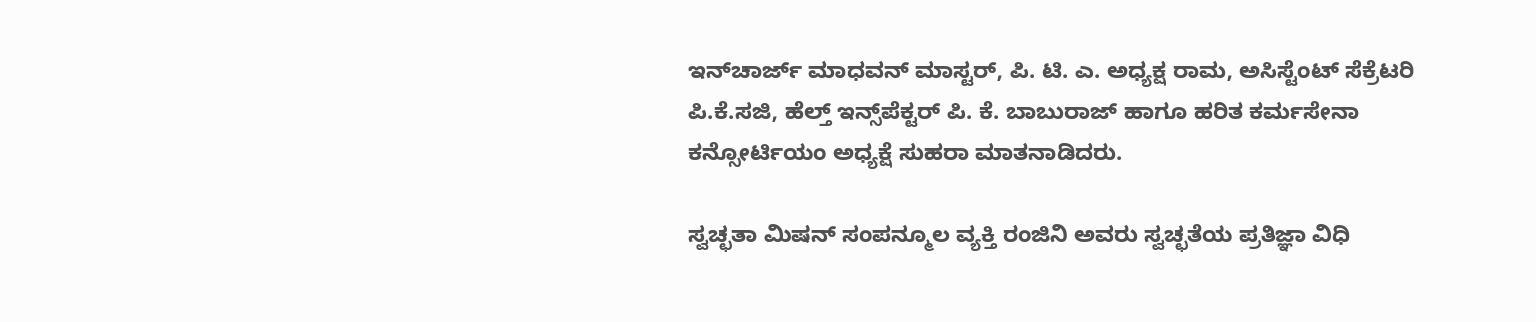ಇನ್‌ಚಾರ್ಜ್ ಮಾಧವನ್ ಮಾಸ್ಟರ್, ಪಿ. ಟಿ. ಎ. ಅಧ್ಯಕ್ಷ ರಾಮ, ಅಸಿಸ್ಟೆಂಟ್ ಸೆಕ್ರೆಟರಿ  ಪಿ.ಕೆ.ಸಜಿ, ಹೆಲ್ತ್ ಇನ್ಸ್‌ಪೆಕ್ಟರ್ ಪಿ. ಕೆ. ಬಾಬುರಾಜ್ ಹಾಗೂ ಹರಿತ ಕರ್ಮಸೇನಾ ಕನ್ಸೋರ್ಟಿಯಂ ಅಧ್ಯಕ್ಷೆ ಸುಹರಾ ಮಾತನಾಡಿದರು.

ಸ್ವಚ್ಛತಾ ಮಿಷನ್ ಸಂಪನ್ಮೂಲ ವ್ಯಕ್ತಿ ರಂಜಿನಿ ಅವರು ಸ್ವಚ್ಛತೆಯ ಪ್ರತಿಜ್ಞಾ ವಿಧಿ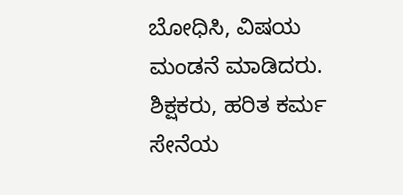ಬೋಧಿಸಿ, ವಿಷಯ ಮಂಡನೆ ಮಾಡಿದರು. ಶಿಕ್ಷಕರು, ಹರಿತ ಕರ್ಮ ಸೇನೆಯ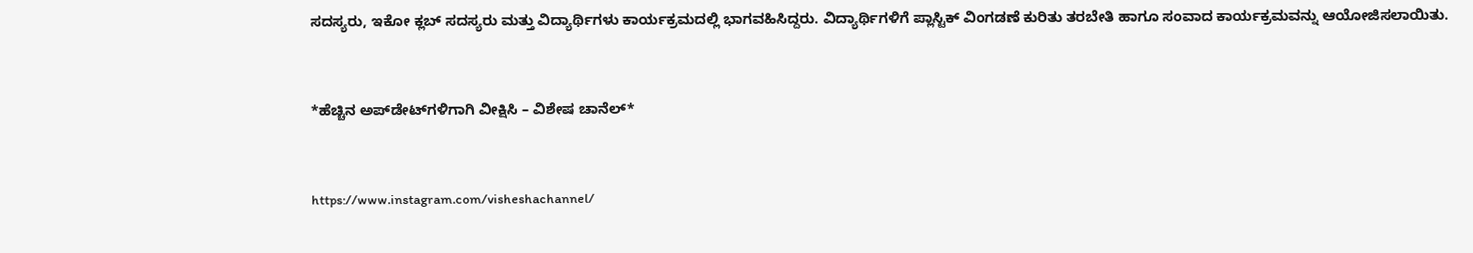ಸದಸ್ಯರು, ಇಕೋ ಕ್ಲಬ್ ಸದಸ್ಯರು ಮತ್ತು ವಿದ್ಯಾರ್ಥಿಗಳು ಕಾರ್ಯಕ್ರಮದಲ್ಲಿ ಭಾಗವಹಿಸಿದ್ದರು. ವಿದ್ಯಾರ್ಥಿಗಳಿಗೆ ಪ್ಲಾಸ್ಟಿಕ್ ವಿಂಗಡಣೆ ಕುರಿತು ತರಬೇತಿ ಹಾಗೂ ಸಂವಾದ ಕಾರ್ಯಕ್ರಮವನ್ನು ಆಯೋಜಿಸಲಾಯಿತು.


*ಹೆಚ್ಚಿನ ಅಪ್‌ಡೇಟ್‌ಗಳಿಗಾಗಿ ವೀಕ್ಷಿಸಿ – ವಿಶೇಷ ಚಾನೆಲ್*


https://www.instagram.com/visheshachannel/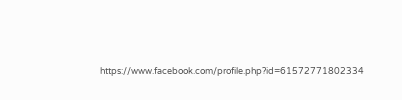https://www.facebook.com/profile.php?id=61572771802334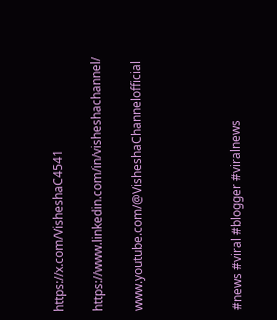https://x.com/VisheshaC4541

https://www.linkedin.com/in/visheshachannel/

www.youtube.com/@VisheshaChannelofficial




#news #viral #blogger #viralnews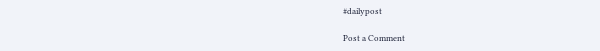#dailypost

Post a Comment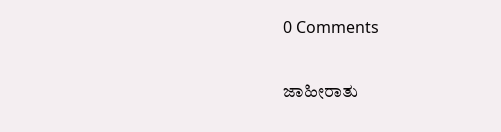0 Comments

ಜಾಹೀರಾತು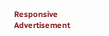Responsive Advertisement